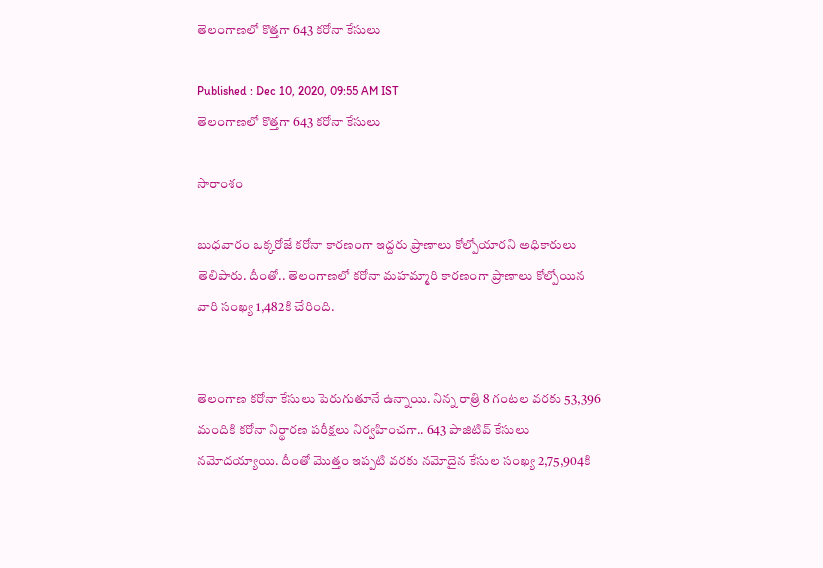తెలంగాణలో కొత్తగా 643 కరోనా కేసులు

Published : Dec 10, 2020, 09:55 AM IST
తెలంగాణలో కొత్తగా 643 కరోనా కేసులు

సారాంశం

బుధవారం ఒక్కరోజే కరోనా కారణంగా ఇద్దరు ప్రాణాలు కోల్పోయారని అధికారులు తెలిపారు. దీంతో.. తెలంగాణలో కరోనా మహమ్మారి కారణంగా ప్రాణాలు కోల్పోయిన వారి సంఖ్య 1,482కి చేరింది.


తెలంగాణ కరోనా కేసులు పెరుగుతూనే ఉన్నాయి. నిన్న రాత్రి 8 గంటల వరకు 53,396 మందికి కరోనా నిర్థారణ పరీక్షలు నిర్వహించగా.. 643 పాజిటివ్ కేసులు నమోదయ్యాయి. దీంతో మొత్తం ఇప్పటి వరకు నమోదైన కేసుల సంఖ్య 2,75,904కి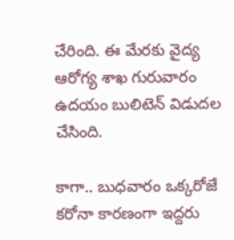చేరింది. ఈ మేరకు వైద్య ఆరోగ్య శాఖ గురువారం ఉదయం బులిటెన్ విడుదల చేసింది.

కాగా.. బుధవారం ఒక్కరోజే కరోనా కారణంగా ఇద్దరు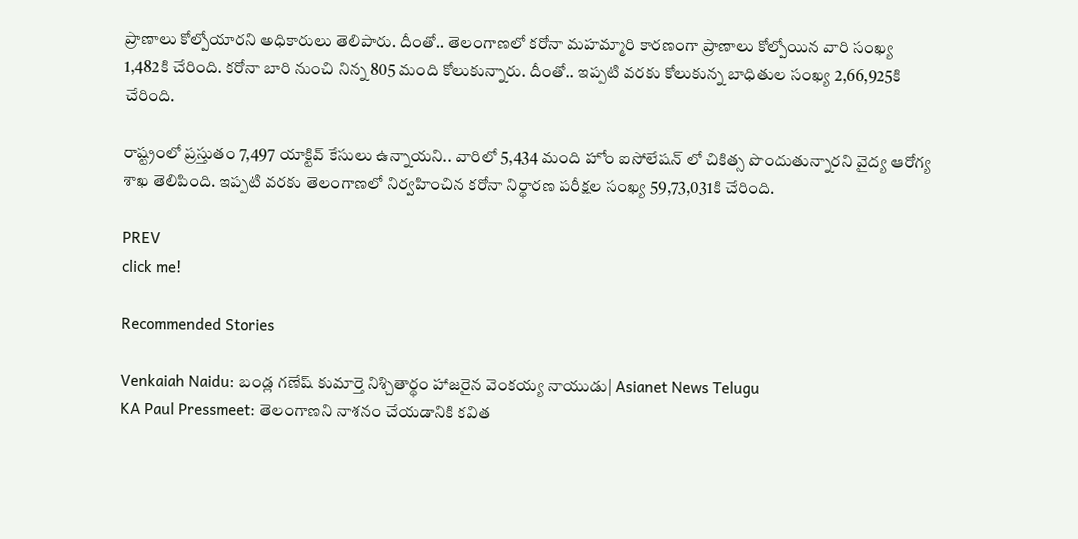ప్రాణాలు కోల్పోయారని అధికారులు తెలిపారు. దీంతో.. తెలంగాణలో కరోనా మహమ్మారి కారణంగా ప్రాణాలు కోల్పోయిన వారి సంఖ్య 1,482కి చేరింది. కరోనా బారి నుంచి నిన్న 805 మంది కోలుకున్నారు. దీంతో.. ఇప్పటి వరకు కోలుకున్న బాధితుల సంఖ్య 2,66,925కి చేరింది.

రాష్ట్రంలో ప్రస్తుతం 7,497 యాక్టివ్ కేసులు ఉన్నాయని.. వారిలో 5,434 మంది హోం ఐసోలేషన్ లో చికిత్స పొందుతున్నారని వైద్య ఆరోగ్య శాఖ తెలిపింది. ఇప్పటి వరకు తెలంగాణలో నిర్వహించిన కరోనా నిర్థారణ పరీక్షల సంఖ్య 59,73,031కి చేరింది.

PREV
click me!

Recommended Stories

Venkaiah Naidu: బండ్ల గణేష్ కుమార్తె నిశ్చితార్థం హాజరైన వెంకయ్య నాయుడు| Asianet News Telugu
KA Paul Pressmeet: తెలంగాణని నాశనం చేయడానికి కవిత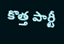కొత్త పార్టీ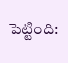పెట్టింది: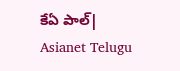కేఏ పాల్| Asianet Telugu